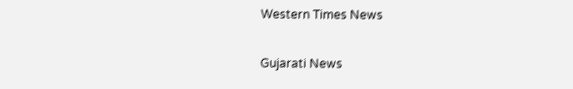Western Times News

Gujarati News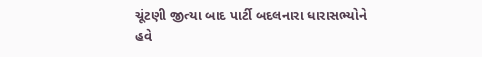ચૂંટણી જીત્યા બાદ પાર્ટી બદલનારા ધારાસભ્યોને હવે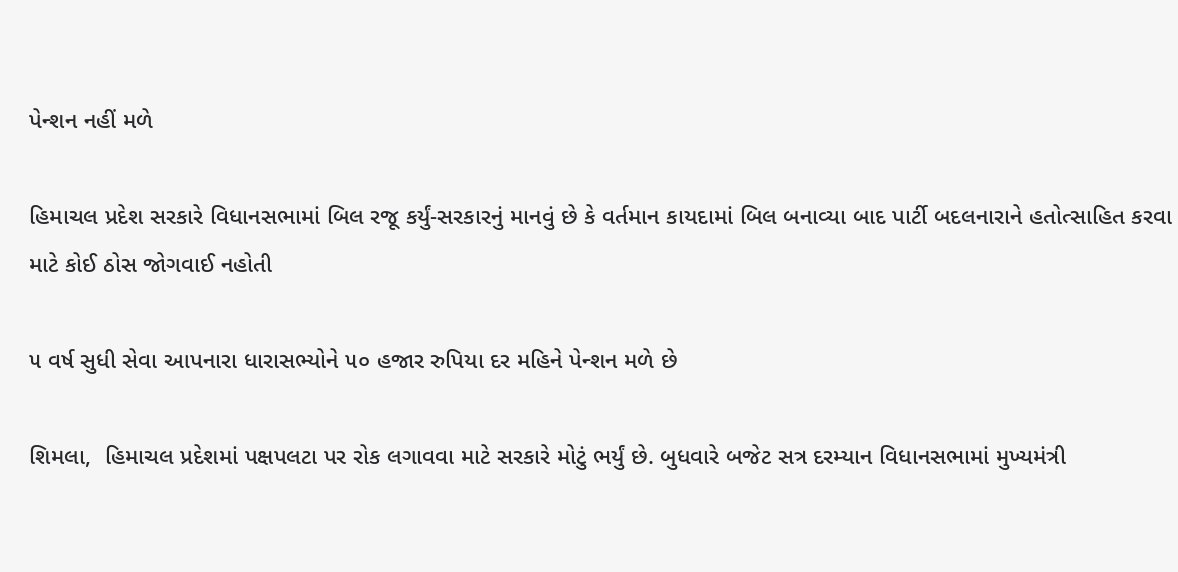પેન્શન નહીં મળે

હિમાચલ પ્રદેશ સરકારે વિધાનસભામાં બિલ રજૂ કર્યું-સરકારનું માનવું છે કે વર્તમાન કાયદામાં બિલ બનાવ્યા બાદ પાર્ટી બદલનારાને હતોત્સાહિત કરવા માટે કોઈ ઠોસ જોગવાઈ નહોતી

૫ વર્ષ સુધી સેવા આપનારા ધારાસભ્યોને ૫૦ હજાર રુપિયા દર મહિને પેન્શન મળે છે

શિમલા,  હિમાચલ પ્રદેશમાં પક્ષપલટા પર રોક લગાવવા માટે સરકારે મોટું ભર્યું છે. બુધવારે બજેટ સત્ર દરમ્યાન વિધાનસભામાં મુખ્યમંત્રી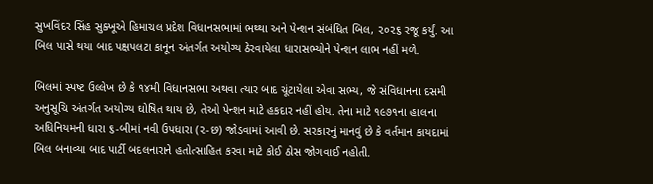સુખવિંદર સિંહ સુક્ખૂએ હિમાચલ પ્રદેશ વિધાનસભામાં ભથ્થા અને પેન્શન સંબંધિત બિલ, ૨૦૨૬ રજૂ કર્યું. આ બિલ પાસે થયા બાદ પક્ષપલટા કાનૂન અંતર્ગત અયોગ્ય ઠેરવાયેલા ધારાસભ્યોને પેન્શન લાભ નહીં મળે.

બિલમાં સ્પષ્ટ ઉલ્લેખ છે કે ૧૪મી વિધાનસભા અથવા ત્યાર બાદ ચૂંટાયેલા એવા સભ્ય, જે સંવિધાનના દસમી અનુસૂચિ અંતર્ગત અયોગ્ય ઘોષિત થાય છે, તેઓ પેન્શન માટે હકદાર નહીં હોય. તેના માટે ૧૯૭૧ના હાલના અધિનિયમની ધારા ૬-બીમાં નવી ઉપધારા (૨-છ) જોડવામાં આવી છે. સરકારનું માનવું છે કે વર્તમાન કાયદામાં બિલ બનાવ્યા બાદ પાર્ટી બદલનારાને હતોત્સાહિત કરવા માટે કોઈ ઠોસ જોગવાઈ નહોતી.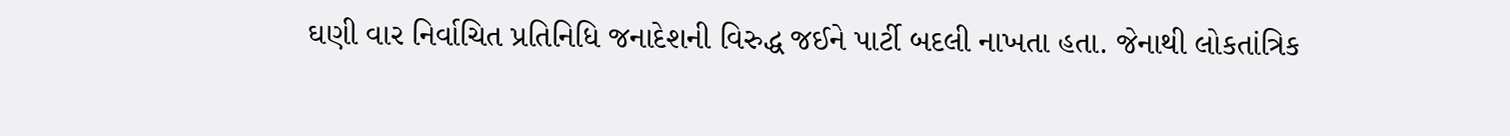ઘણી વાર નિર્વાચિત પ્રતિનિધિ જનાદેશની વિરુદ્ધ જઈને પાર્ટી બદલી નાખતા હતા. જેનાથી લોકતાંત્રિક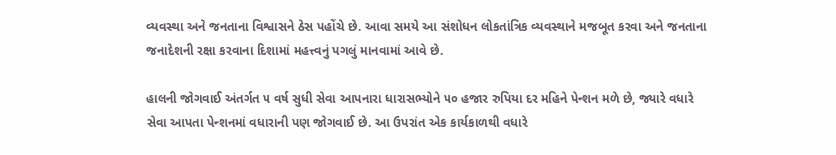વ્યવસ્થા અને જનતાના વિશ્વાસને ઠેસ પહોંચે છે. આવા સમયે આ સંશોધન લોકતાંત્રિક વ્યવસ્થાને મજબૂત કરવા અને જનતાના જનાદેશની રક્ષા કરવાના દિશામાં મહત્ત્વનું પગલું માનવામાં આવે છે.

હાલની જોગવાઈ અંતર્ગત ૫ વર્ષ સુધી સેવા આપનારા ધારાસભ્યોને ૫૦ હજાર રુપિયા દર મહિને પેન્શન મળે છે, જ્યારે વધારે સેવા આપતા પેન્શનમાં વધારાની પણ જોગવાઈ છે. આ ઉપરાંત એક કાર્યકાળથી વધારે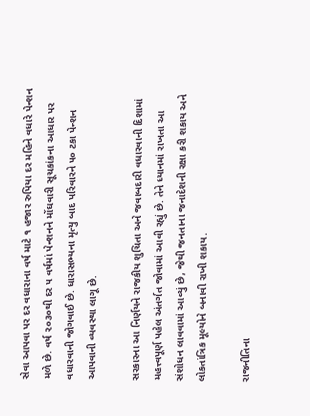સેવા આપવા પર દર વધારાના વર્ષ માટે ૧ હજાર રુપિયા દર મહિને વધારે પેન્શન મળે છે. વર્ષ ૨૦૩૦થી દર ૫ વર્ષમાં પેન્શનને મોંઘવારી સૂચકાંકના આધાર પર વધારવાની જોગવાઈ છે. ધારાસભ્યના મૃત્યુ બાદ પરિવારને ૫૦ ટકા પેન્શન આપવાની વ્યવસ્થા લાગૂ છે.

સરકારના આ નિર્ણયને રાજકીય શુચિતા અને જવાબદારી વધારવાની દિશામાં મહત્ત્વપૂર્ણ પહેલ અંતર્ગત જોવામાં આવી રહ્યું છે. તેને ધ્યાનમાં રાખતા આ સંશોધન લાવવામાં આવ્યું છે, જેથી જનતાના જનાદેશની રક્ષા કરી શકાય અને લોકતાંત્રિક મૂલ્યોને બનાવી રાખી શકાય.

રાજનીતિના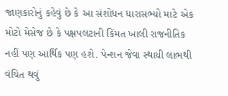જાણકારોનું કહેવું છે કે આ સંશોધન ધારાસભ્યો માટે એક મોટો મેસેજ છે કે પક્ષપલટાની કિંમત ખાલી રાજનીતિક નહીં પણ આર્થિક પણ હશે. પેન્શન જેવા સ્થાયી લાભથી વંચિત થવું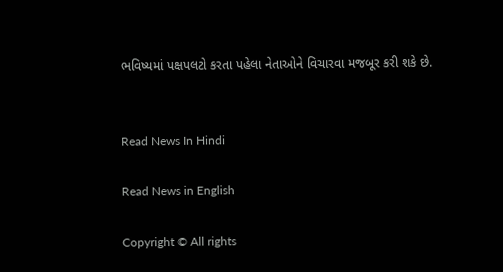ભવિષ્યમાં પક્ષપલટો કરતા પહેલા નેતાઓને વિચારવા મજબૂર કરી શકે છે.


Read News In Hindi

Read News in English

Copyright © All rights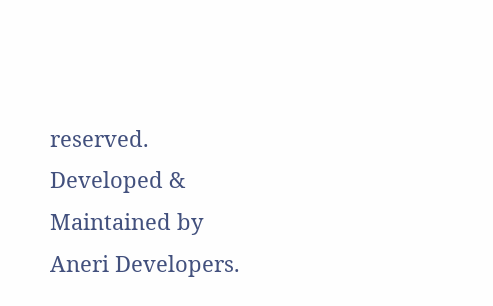reserved. Developed & Maintained by Aneri Developers.